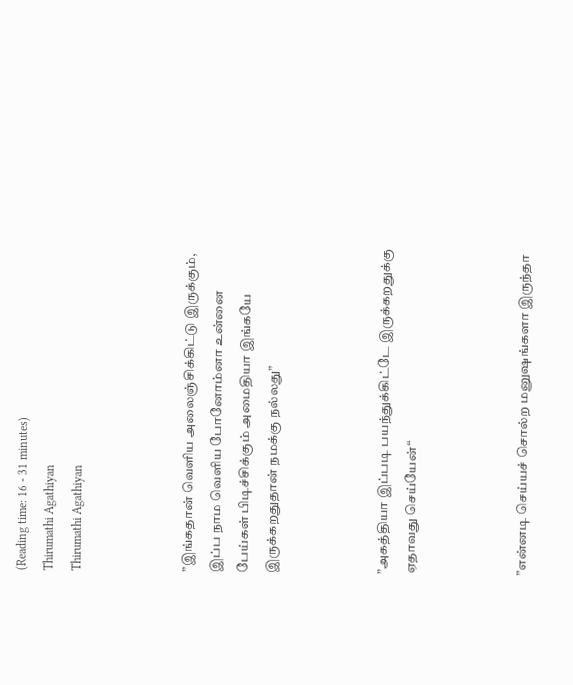(Reading time: 16 - 31 minutes)
Thirumathi Agathiyan
Thirumathi Agathiyan



”இங்கதான் வெளிய அலைஞ்சிக்கிட்டு இருக்கும், இப்ப நாம வெளிய போனோம்னா உன்னை பேய்கள் பிடிச்சிக்கும் அமைதியா இங்கயே இருக்கறதுதான் நமக்கு நல்லது”



”அகத்தியா இப்படி பயந்துக்கிட்டே இருக்கறதுக்கு ஏதாவது செய்யேன்“



”என்னடி செய்யச் சொல்ற மனுஷங்களா இருந்தா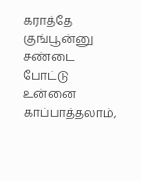கராத்தே குங்பூன்னு சண்டை போட்டு உன்னை காப்பாத்தலாம்,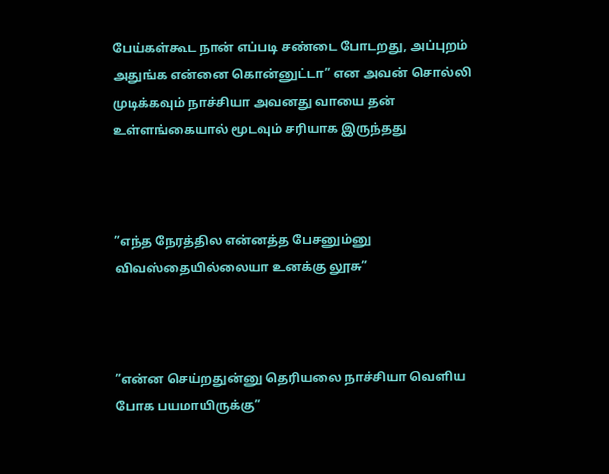பேய்கள்கூட நான் எப்படி சண்டை போடறது, அப்புறம் அதுங்க என்னை கொன்னுட்டா” என அவன் சொல்லி முடிக்கவும் நாச்சியா அவனது வாயை தன் உள்ளங்கையால் மூடவும் சரியாக இருந்தது



”எந்த நேரத்தில என்னத்த பேசனும்னு விவஸ்தையில்லையா உனக்கு லூசு”



”என்ன செய்றதுன்னு தெரியலை நாச்சியா வெளிய போக பயமாயிருக்கு”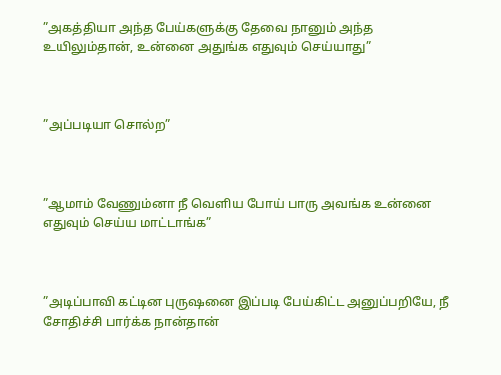”அகத்தியா அந்த பேய்களுக்கு தேவை நானும் அந்த உயிலும்தான், உன்னை அதுங்க எதுவும் செய்யாது”



”அப்படியா சொல்ற”



”ஆமாம் வேணும்னா நீ வெளிய போய் பாரு அவங்க உன்னை எதுவும் செய்ய மாட்டாங்க”



”அடிப்பாவி கட்டின புருஷனை இப்படி பேய்கிட்ட அனுப்பறியே, நீ சோதிச்சி பார்க்க நான்தான்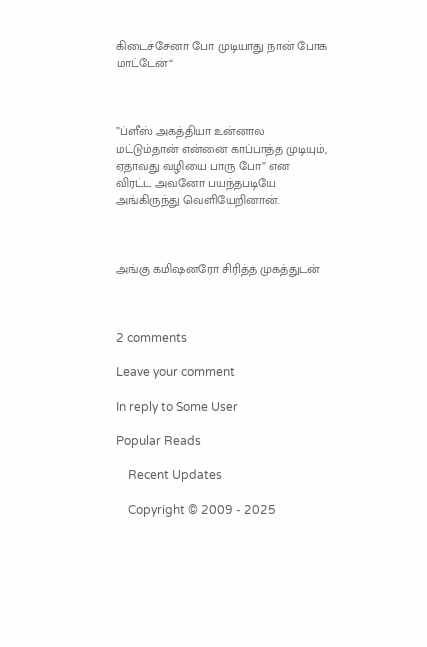கிடைச்சேனா போ முடியாது நான் போக மாட்டேன்“



”ப்ளீஸ் அகத்தியா உன்னால மட்டும்தான் என்னை காப்பாத்த முடியும், ஏதாவது வழியை பாரு போ” என விரட்ட அவனோ பயந்தபடியே அங்கிருந்து வெளியேறினான்.



அங்கு கமிஷனரோ சிரித்த முகத்துடன்



2 comments

Leave your comment

In reply to Some User

Popular Reads

    Recent Updates

    Copyright © 2009 - 2025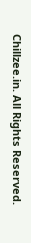Chillzee.in. All Rights Reserved.